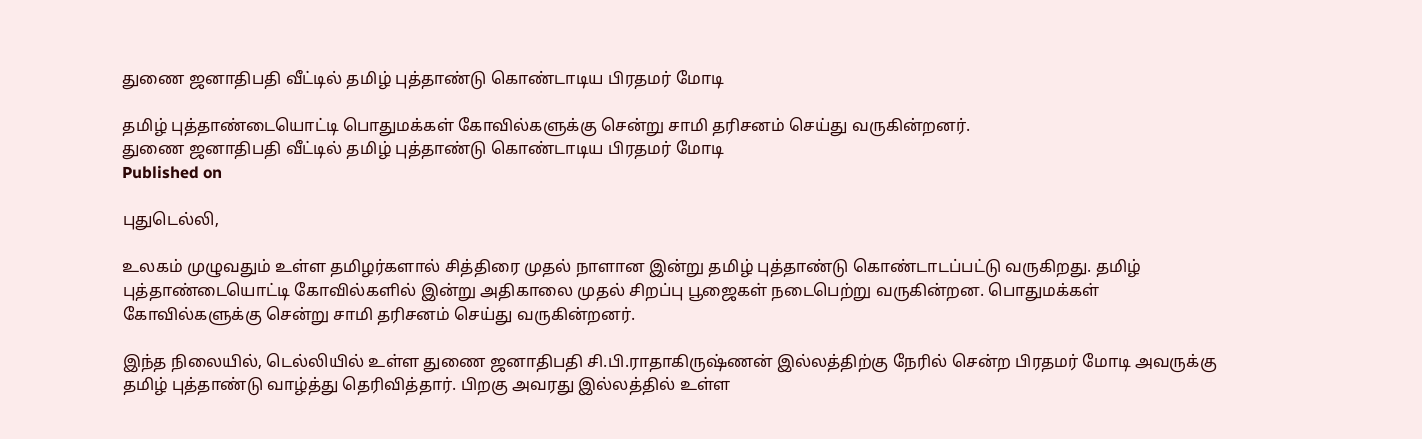துணை ஜனாதிபதி வீட்டில் தமிழ் புத்தாண்டு கொண்டாடிய பிரதமர் மோடி

தமிழ் புத்தாண்டையொட்டி பொதுமக்கள் கோவில்களுக்கு சென்று சாமி தரிசனம் செய்து வருகின்றனர்.
துணை ஜனாதிபதி வீட்டில் தமிழ் புத்தாண்டு கொண்டாடிய பிரதமர் மோடி
Published on

புதுடெல்லி,

உலகம் முழுவதும் உள்ள தமிழர்களால் சித்திரை முதல் நாளான இன்று தமிழ் புத்தாண்டு கொண்டாடப்பட்டு வருகிறது. தமிழ் புத்தாண்டையொட்டி கோவில்களில் இன்று அதிகாலை முதல் சிறப்பு பூஜைகள் நடைபெற்று வருகின்றன. பொதுமக்கள் கோவில்களுக்கு சென்று சாமி தரிசனம் செய்து வருகின்றனர்.

இந்த நிலையில், டெல்லியில் உள்ள துணை ஜனாதிபதி சி.பி.ராதாகிருஷ்ணன் இல்லத்திற்கு நேரில் சென்ற பிரதமர் மோடி அவருக்கு தமிழ் புத்தாண்டு வாழ்த்து தெரிவித்தார். பிறகு அவரது இல்லத்தில் உள்ள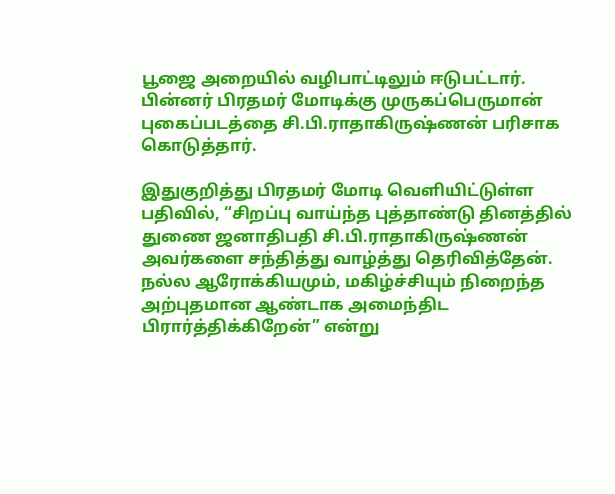பூஜை அறையில் வழிபாட்டிலும் ஈடுபட்டார். பின்னர் பிரதமர் மோடிக்கு முருகப்பெருமான் புகைப்படத்தை சி.பி.ராதாகிருஷ்ணன் பரிசாக கொடுத்தார்.

இதுகுறித்து பிரதமர் மோடி வெளியிட்டுள்ள பதிவில், “சிறப்பு வாய்ந்த புத்தாண்டு தினத்தில் துணை ஜனாதிபதி சி.பி.ராதாகிருஷ்ணன் அவர்களை சந்தித்து வாழ்த்து தெரிவித்தேன். நல்ல ஆரோக்கியமும், மகிழ்ச்சியும் நிறைந்த அற்புதமான ஆண்டாக அமைந்திட பிரார்த்திக்கிறேன்” என்று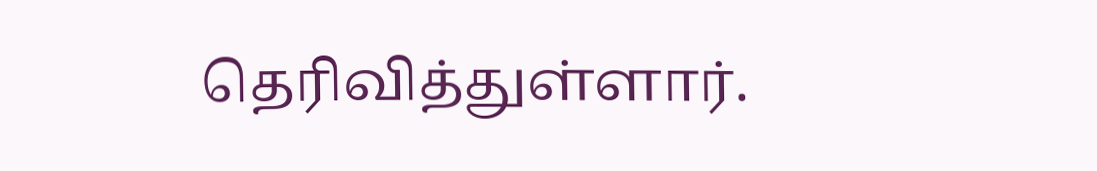தெரிவித்துள்ளார்.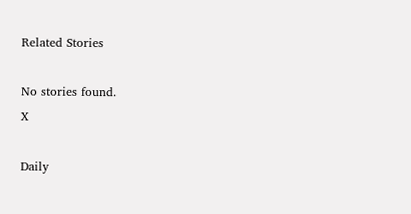Related Stories

No stories found.
X

Daily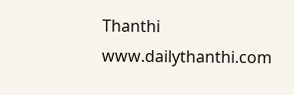Thanthi
www.dailythanthi.com